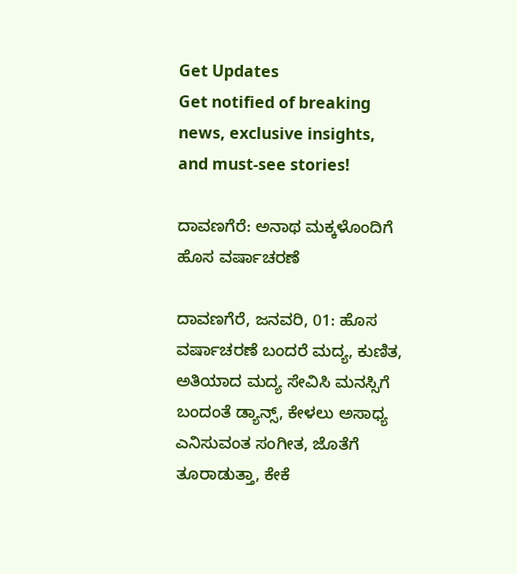Get Updates
Get notified of breaking news, exclusive insights, and must-see stories!

ದಾವಣಗೆರೆ: ಅನಾಥ ಮಕ್ಕಳೊಂದಿಗೆ ಹೊಸ ವರ್ಷಾಚರಣೆ

ದಾವಣಗೆರೆ, ಜನವರಿ, 01: ಹೊಸ ವರ್ಷಾಚರಣೆ ಬಂದರೆ ಮದ್ಯ, ಕುಣಿತ, ಅತಿಯಾದ ಮದ್ಯ ಸೇವಿಸಿ ಮನಸ್ಸಿಗೆ ಬಂದಂತೆ ಡ್ಯಾನ್ಸ್, ಕೇಳಲು ಅಸಾಧ್ಯ ಎನಿಸುವಂತ ಸಂಗೀತ, ಜೊತೆಗೆ ತೂರಾಡುತ್ತಾ, ಕೇಕೆ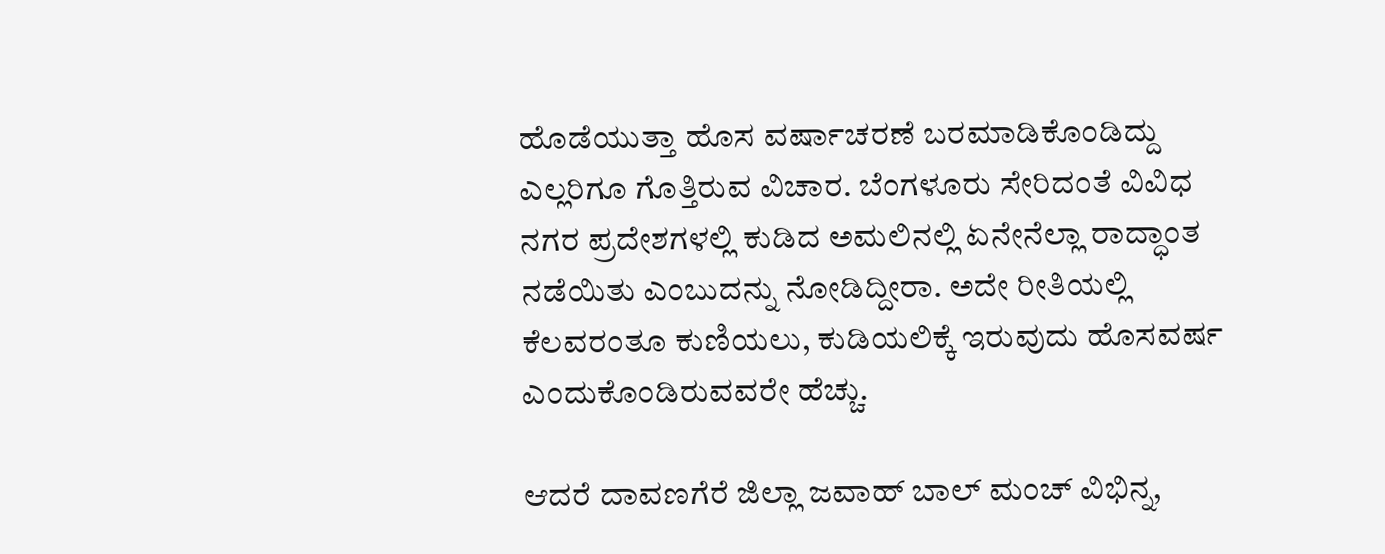ಹೊಡೆಯುತ್ತಾ ಹೊಸ ವರ್ಷಾಚರಣೆ ಬರಮಾಡಿಕೊಂಡಿದ್ದು ಎಲ್ಲರಿಗೂ ಗೊತ್ತಿರುವ ವಿಚಾರ. ಬೆಂಗಳೂರು ಸೇರಿದಂತೆ ವಿವಿಧ ನಗರ ಪ್ರದೇಶಗಳಲ್ಲಿ ಕುಡಿದ ಅಮಲಿನಲ್ಲಿ ಏನೇನೆಲ್ಲಾ ರಾದ್ಧಾಂತ ನಡೆಯಿತು ಎಂಬುದನ್ನು ನೋಡಿದ್ದೀರಾ. ಅದೇ ರೀತಿಯಲ್ಲಿ ಕೆಲವರಂತೂ ಕುಣಿಯಲು, ಕುಡಿಯಲಿಕ್ಕೆ ಇರುವುದು ಹೊಸವರ್ಷ ಎಂದುಕೊಂಡಿರುವವರೇ ಹೆಚ್ಚು.

ಆದರೆ ದಾವಣಗೆರೆ ಜಿಲ್ಲಾ ಜವಾಹ್ ಬಾಲ್ ಮಂಚ್ ವಿಭಿನ್ನ,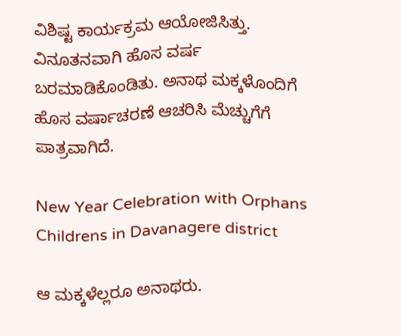ವಿಶಿಷ್ಟ ಕಾರ್ಯಕ್ರಮ ಆಯೋಜಿಸಿತ್ತು. ವಿನೂತನವಾಗಿ ಹೊಸ ವರ್ಷ ಬರಮಾಡಿಕೊಂಡಿತು. ಅನಾಥ ಮಕ್ಕಳೊಂದಿಗೆ ಹೊಸ ವರ್ಷಾಚರಣೆ ಆಚರಿಸಿ ಮೆಚ್ಚುಗೆಗೆ ಪಾತ್ರವಾಗಿದೆ.

New Year Celebration with Orphans Childrens in Davanagere district

ಆ ಮಕ್ಕಳೆಲ್ಲರೂ ಅನಾಥರು.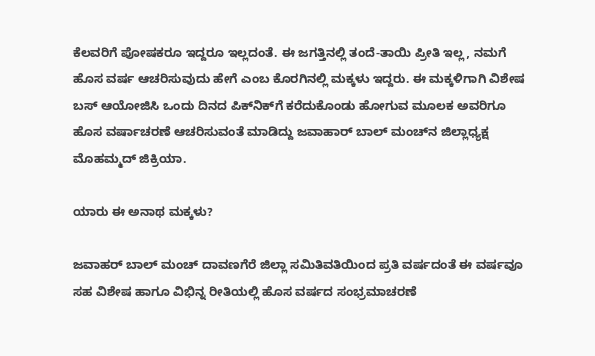ಕೆಲವರಿಗೆ ಪೋಷಕರೂ ಇದ್ದರೂ ಇಲ್ಲದಂತೆ. ಈ ಜಗತ್ತಿನಲ್ಲಿ ತಂದೆ-ತಾಯಿ ಪ್ರೀತಿ ಇಲ್ಲ, ನಮಗೆ ಹೊಸ ವರ್ಷ ಆಚರಿಸುವುದು ಹೇಗೆ ಎಂಬ ಕೊರಗಿನಲ್ಲಿ ಮಕ್ಕಳು ಇದ್ದರು. ಈ ಮಕ್ಕಳಿಗಾಗಿ ವಿಶೇಷ ಬಸ್ ಆಯೋಜಿಸಿ ಒಂದು ದಿನದ ಪಿಕ್‌ನಿಕ್‌ಗೆ ಕರೆದುಕೊಂಡು ಹೋಗುವ ಮೂಲಕ ಅವರಿಗೂ ಹೊಸ ವರ್ಷಾಚರಣೆ ಆಚರಿಸುವಂತೆ ಮಾಡಿದ್ದು ಜವಾಹಾರ್ ಬಾಲ್ ಮಂಚ್‌ನ ಜಿಲ್ಲಾಧ್ಯಕ್ಷ ಮೊಹಮ್ಮದ್ ಜಿಕ್ರಿಯಾ.

ಯಾರು ಈ ಅನಾಥ ಮಕ್ಕಳು?

ಜವಾಹರ್ ಬಾಲ್ ಮಂಚ್ ದಾವಣಗೆರೆ ಜಿಲ್ಲಾ ಸಮಿತಿವತಿಯಿಂದ ಪ್ರತಿ ವರ್ಷದಂತೆ ಈ ವರ್ಷವೂ ಸಹ ವಿಶೇಷ ಹಾಗೂ ವಿಭಿನ್ನ ರೀತಿಯಲ್ಲಿ ಹೊಸ ವರ್ಷದ ಸಂಭ್ರಮಾಚರಣೆ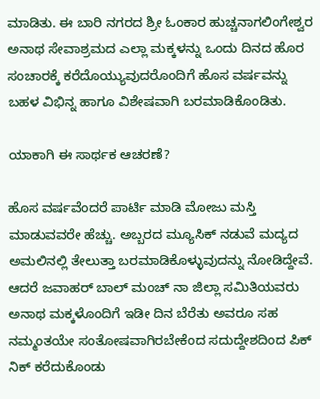ಮಾಡಿತು. ಈ ಬಾರಿ ನಗರದ ಶ್ರೀ ಓಂಕಾರ ಹುಚ್ಚನಾಗಲಿಂಗೇಶ್ವರ ಅನಾಥ ಸೇವಾಶ್ರಮದ ಎಲ್ಲಾ ಮಕ್ಕಳನ್ನು ಒಂದು ದಿನದ ಹೊರ ಸಂಚಾರಕ್ಕೆ ಕರೆದೊಯ್ಯುವುದರೊಂದಿಗೆ ಹೊಸ ವರ್ಷವನ್ನು ಬಹಳ ವಿಭಿನ್ನ ಹಾಗೂ ವಿಶೇಷವಾಗಿ ಬರಮಾಡಿಕೊಂಡಿತು.

ಯಾಕಾಗಿ ಈ ಸಾರ್ಥಕ ಆಚರಣೆ?

ಹೊಸ ವರ್ಷವೆಂದರೆ ಪಾರ್ಟಿ ಮಾಡಿ ಮೋಜು ಮಸ್ತಿ ಮಾಡುವವರೇ ಹೆಚ್ಚು. ಅಬ್ಬರದ ಮ್ಯೂಸಿಕ್ ನಡುವೆ ಮದ್ಯದ ಅಮಲಿನಲ್ಲಿ ತೇಲುತ್ತಾ ಬರಮಾಡಿಕೊಳ್ಳುವುದನ್ನು ನೋಡಿದ್ದೇವೆ. ಆದರೆ ಜವಾಹರ್ ಬಾಲ್ ಮಂಚ್ ನಾ ಜಿಲ್ಲಾ ಸಮಿತಿಯವರು ಅನಾಥ ಮಕ್ಕಳೊಂದಿಗೆ ಇಡೀ ದಿನ ಬೆರೆತು ಅವರೂ ಸಹ ನಮ್ಮಂತಯೇ ಸಂತೋಷವಾಗಿರಬೇಕೆಂದ ಸದುದ್ದೇಶದಿಂದ ಪಿಕ್ ನಿಕ್ ಕರೆದುಕೊಂಡು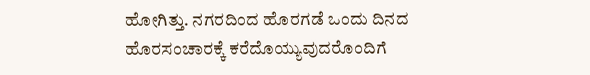ಹೋಗಿತ್ತು. ನಗರದಿಂದ ಹೊರಗಡೆ ಒಂದು ದಿನದ ಹೊರಸಂಚಾರಕ್ಕೆ ಕರೆದೊಯ್ಯುವುದರೊಂದಿಗೆ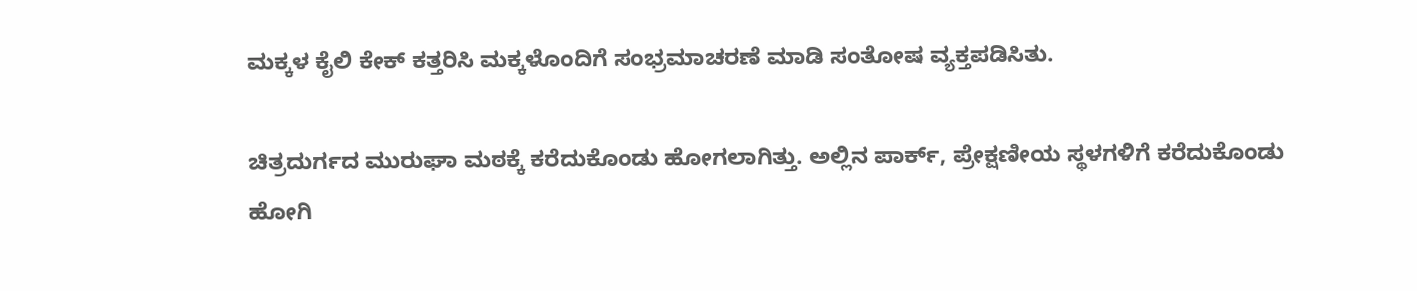ಮಕ್ಕಳ ಕೈಲಿ ಕೇಕ್ ಕತ್ತರಿಸಿ ಮಕ್ಕಳೊಂದಿಗೆ ಸಂಭ್ರಮಾಚರಣೆ ಮಾಡಿ ಸಂತೋಷ ವ್ಯಕ್ತಪಡಿಸಿತು.

ಚಿತ್ರದುರ್ಗದ ಮುರುಘಾ ಮಠಕ್ಕೆ ಕರೆದುಕೊಂಡು ಹೋಗಲಾಗಿತ್ತು. ಅಲ್ಲಿನ ಪಾರ್ಕ್, ಪ್ರೇಕ್ಷಣೀಯ ಸ್ಥಳಗಳಿಗೆ ಕರೆದುಕೊಂಡು ಹೋಗಿ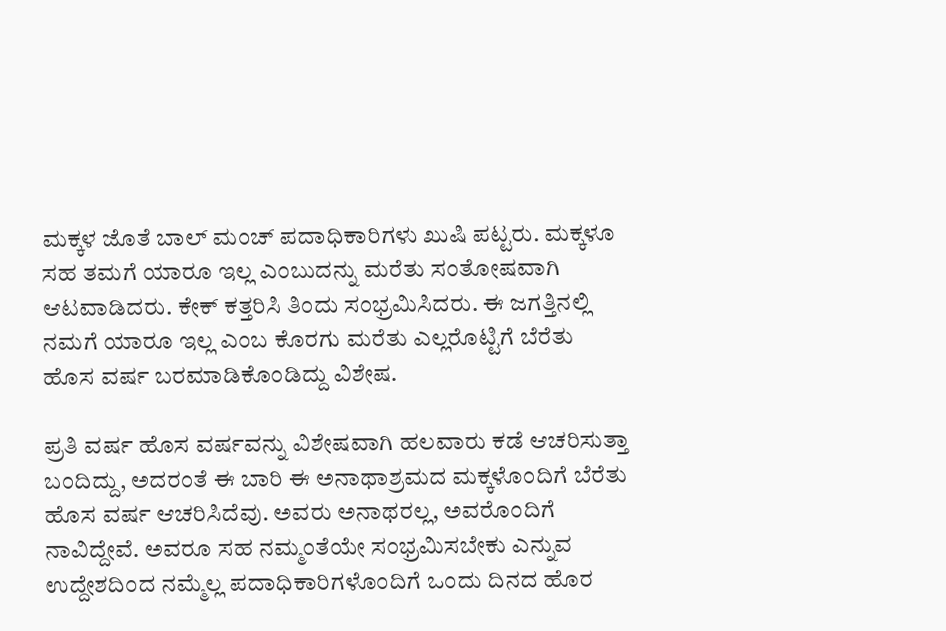ಮಕ್ಕಳ ಜೊತೆ ಬಾಲ್ ಮಂಚ್ ಪದಾಧಿಕಾರಿಗಳು ಖುಷಿ ಪಟ್ಟರು. ಮಕ್ಕಳೂ ಸಹ ತಮಗೆ ಯಾರೂ ಇಲ್ಲ ಎಂಬುದನ್ನು ಮರೆತು ಸಂತೋಷವಾಗಿ ಆಟವಾಡಿದರು. ಕೇಕ್ ಕತ್ತರಿಸಿ ತಿಂದು ಸಂಭ್ರಮಿಸಿದರು. ಈ ಜಗತ್ತಿನಲ್ಲಿ ನಮಗೆ ಯಾರೂ ಇಲ್ಲ ಎಂಬ ಕೊರಗು ಮರೆತು ಎಲ್ಲರೊಟ್ಟಿಗೆ ಬೆರೆತು ಹೊಸ ವರ್ಷ ಬರಮಾಡಿಕೊಂಡಿದ್ದು ವಿಶೇಷ.

ಪ್ರತಿ ವರ್ಷ ಹೊಸ ವರ್ಷವನ್ನು ವಿಶೇಷವಾಗಿ ಹಲವಾರು ಕಡೆ ಆಚರಿಸುತ್ತಾ ಬಂದಿದ್ದು, ಅದರಂತೆ ಈ ಬಾರಿ ಈ ಅನಾಥಾಶ್ರಮದ ಮಕ್ಕಳೊಂದಿಗೆ ಬೆರೆತು ಹೊಸ ವರ್ಷ ಆಚರಿಸಿದೆವು. ಅವರು ಅನಾಥರಲ್ಲ, ಅವರೊಂದಿಗೆ ನಾವಿದ್ದೇವೆ. ಅವರೂ ಸಹ ನಮ್ಮಂತೆಯೇ ಸಂಭ್ರಮಿಸಬೇಕು ಎನ್ನುವ ಉದ್ದೇಶದಿಂದ ನಮ್ಮೆಲ್ಲ ಪದಾಧಿಕಾರಿಗಳೊಂದಿಗೆ ಒಂದು ದಿನದ ಹೊರ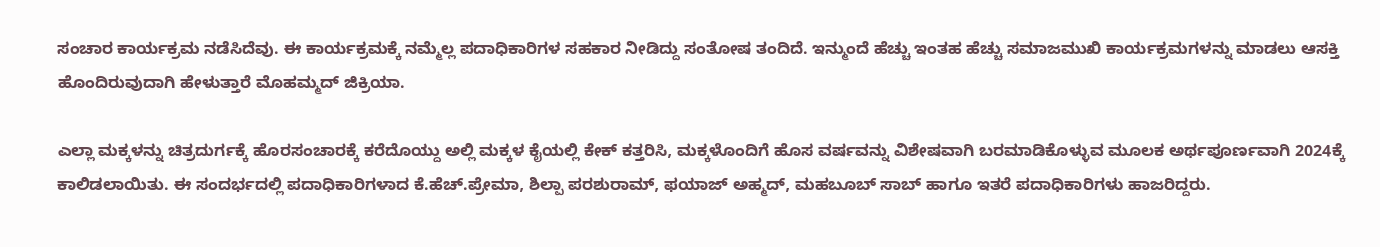ಸಂಚಾರ ಕಾರ್ಯಕ್ರಮ ನಡೆಸಿದೆವು. ಈ ಕಾರ್ಯಕ್ರಮಕ್ಕೆ ನಮ್ಮೆಲ್ಲ ಪದಾಧಿಕಾರಿಗಳ ಸಹಕಾರ ನೀಡಿದ್ದು ಸಂತೋಷ ತಂದಿದೆ. ಇನ್ಮುಂದೆ ಹೆಚ್ಚು ಇಂತಹ ಹೆಚ್ಚು ಸಮಾಜಮುಖಿ ಕಾರ್ಯಕ್ರಮಗಳನ್ನು ಮಾಡಲು ಆಸಕ್ತಿ ಹೊಂದಿರುವುದಾಗಿ ಹೇಳುತ್ತಾರೆ ಮೊಹಮ್ಮದ್ ಜಿಕ್ರಿಯಾ.

ಎಲ್ಲಾ ಮಕ್ಕಳನ್ನು ಚಿತ್ರದುರ್ಗಕ್ಕೆ ಹೊರಸಂಚಾರಕ್ಕೆ ಕರೆದೊಯ್ದು ಅಲ್ಲಿ ಮಕ್ಕಳ ಕೈಯಲ್ಲಿ ಕೇಕ್ ಕತ್ತರಿಸಿ, ಮಕ್ಕಳೊಂದಿಗೆ ಹೊಸ ವರ್ಷವನ್ನು ವಿಶೇಷವಾಗಿ ಬರಮಾಡಿಕೊಳ್ಳುವ ಮೂಲಕ ಅರ್ಥಪೂರ್ಣವಾಗಿ 2024ಕ್ಕೆ ಕಾಲಿಡಲಾಯಿತು. ಈ ಸಂದರ್ಭದಲ್ಲಿ ಪದಾಧಿಕಾರಿಗಳಾದ ಕೆ.ಹೆಚ್.ಪ್ರೇಮಾ, ಶಿಲ್ಪಾ ಪರಶುರಾಮ್, ಫಯಾಜ್ ಅಹ್ಮದ್, ಮಹಬೂಬ್ ಸಾಬ್ ಹಾಗೂ ಇತರೆ ಪದಾಧಿಕಾರಿಗಳು ಹಾಜರಿದ್ದರು.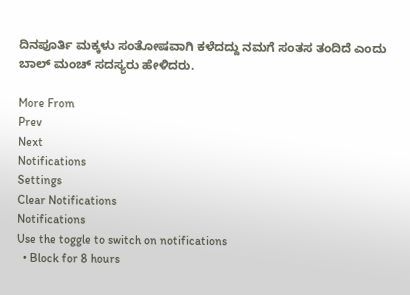ದಿನಪೂರ್ತಿ ಮಕ್ಕಳು ಸಂತೋಷವಾಗಿ ಕಳೆದದ್ದು ನಮಗೆ ಸಂತಸ ತಂದಿದೆ ಎಂದು ಬಾಲ್ ಮಂಚ್ ಸದಸ್ಯರು ಹೇಳಿದರು.

More From
Prev
Next
Notifications
Settings
Clear Notifications
Notifications
Use the toggle to switch on notifications
  • Block for 8 hours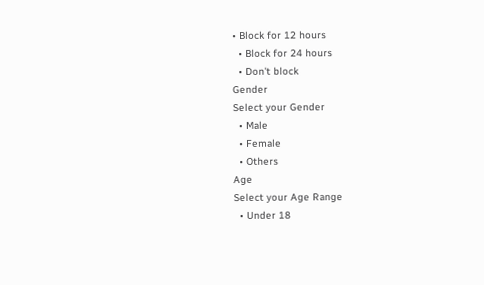• Block for 12 hours
  • Block for 24 hours
  • Don't block
Gender
Select your Gender
  • Male
  • Female
  • Others
Age
Select your Age Range
  • Under 18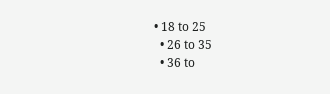• 18 to 25
  • 26 to 35
  • 36 to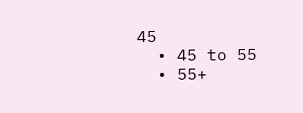45
  • 45 to 55
  • 55+